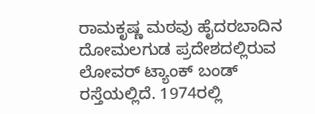ರಾಮಕೃಷ್ಣ ಮಠವು ಹೈದರಬಾದಿನ ದೋಮಲಗುಡ ಪ್ರದೇಶದಲ್ಲಿರುವ ಲೋವರ್ ಟ್ಯಾಂಕ್ ಬಂಡ್ ರಸ್ತೆಯಲ್ಲಿದೆ. 1974ರಲ್ಲಿ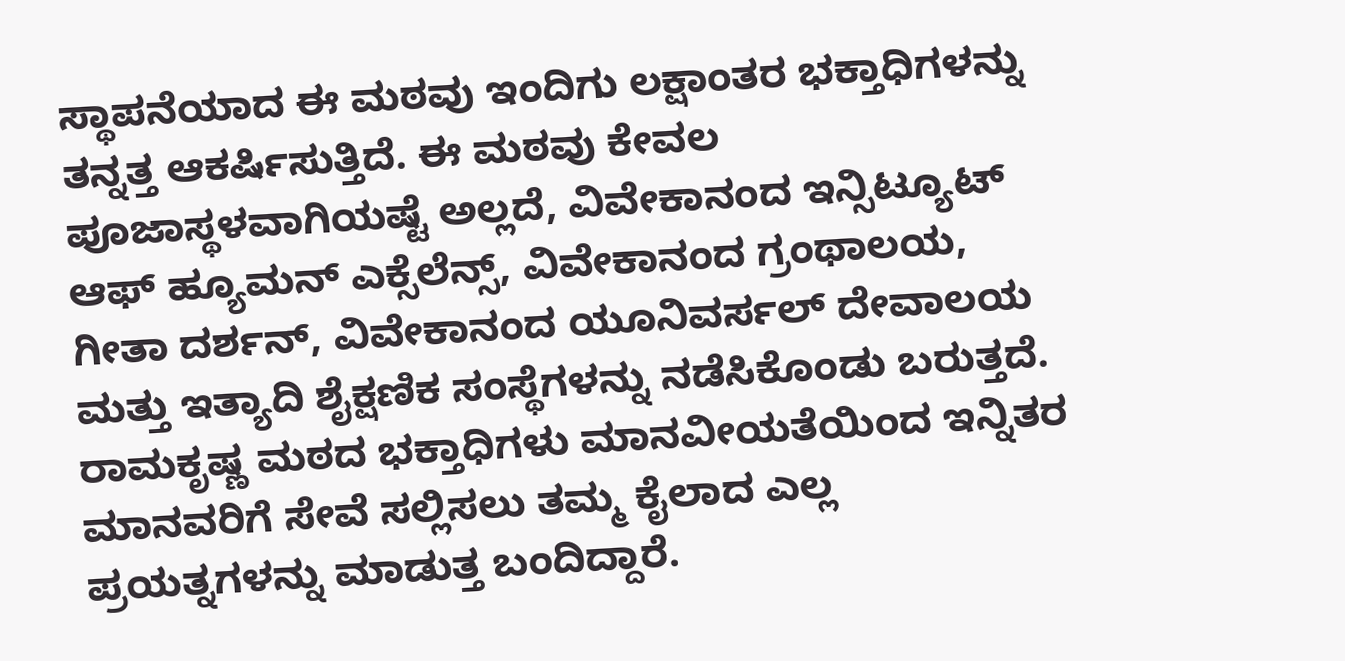ಸ್ಥಾಪನೆಯಾದ ಈ ಮಠವು ಇಂದಿಗು ಲಕ್ಷಾಂತರ ಭಕ್ತಾಧಿಗಳನ್ನು ತನ್ನತ್ತ ಆಕರ್ಷಿಸುತ್ತಿದೆ. ಈ ಮಠವು ಕೇವಲ ಪೂಜಾಸ್ಥಳವಾಗಿಯಷ್ಟೆ ಅಲ್ಲದೆ, ವಿವೇಕಾನಂದ ಇನ್ಸಿಟ್ಯೂಟ್ ಆಫ್ ಹ್ಯೂಮನ್ ಎಕ್ಸೆಲೆನ್ಸ್, ವಿವೇಕಾನಂದ ಗ್ರಂಥಾಲಯ, ಗೀತಾ ದರ್ಶನ್, ವಿವೇಕಾನಂದ ಯೂನಿವರ್ಸಲ್ ದೇವಾಲಯ ಮತ್ತು ಇತ್ಯಾದಿ ಶೈಕ್ಷಣಿಕ ಸಂಸ್ಥೆಗಳನ್ನು ನಡೆಸಿಕೊಂಡು ಬರುತ್ತದೆ. ರಾಮಕೃಷ್ಣ ಮಠದ ಭಕ್ತಾಧಿಗಳು ಮಾನವೀಯತೆಯಿಂದ ಇನ್ನಿತರ ಮಾನವರಿಗೆ ಸೇವೆ ಸಲ್ಲಿಸಲು ತಮ್ಮ ಕೈಲಾದ ಎಲ್ಲ ಪ್ರಯತ್ನಗಳನ್ನು ಮಾಡುತ್ತ ಬಂದಿದ್ದಾರೆ.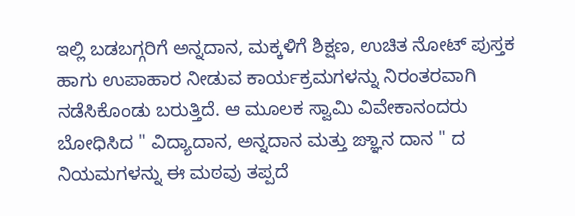ಇಲ್ಲಿ ಬಡಬಗ್ಗರಿಗೆ ಅನ್ನದಾನ, ಮಕ್ಕಳಿಗೆ ಶಿಕ್ಷಣ, ಉಚಿತ ನೋಟ್ ಪುಸ್ತಕ ಹಾಗು ಉಪಾಹಾರ ನೀಡುವ ಕಾರ್ಯಕ್ರಮಗಳನ್ನು ನಿರಂತರವಾಗಿ ನಡೆಸಿಕೊಂಡು ಬರುತ್ತಿದೆ. ಆ ಮೂಲಕ ಸ್ವಾಮಿ ವಿವೇಕಾನಂದರು ಬೋಧಿಸಿದ " ವಿದ್ಯಾದಾನ, ಅನ್ನದಾನ ಮತ್ತು ಙ್ಞಾನ ದಾನ " ದ ನಿಯಮಗಳನ್ನು ಈ ಮಠವು ತಪ್ಪದೆ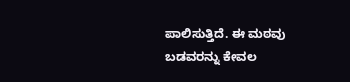ಪಾಲಿಸುತ್ತಿದೆ. ಈ ಮಠವು ಬಡವರನ್ನು ಕೇವಲ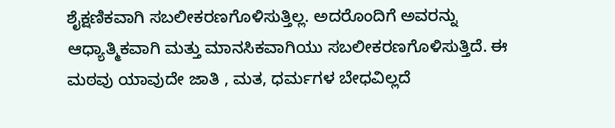ಶೈಕ್ಷಣಿಕವಾಗಿ ಸಬಲೀಕರಣಗೊಳಿಸುತ್ತಿಲ್ಲ. ಅದರೊಂದಿಗೆ ಅವರನ್ನು ಆಧ್ಯಾತ್ಮಿಕವಾಗಿ ಮತ್ತು ಮಾನಸಿಕವಾಗಿಯು ಸಬಲೀಕರಣಗೊಳಿಸುತ್ತಿದೆ. ಈ ಮಠವು ಯಾವುದೇ ಜಾತಿ , ಮತ, ಧರ್ಮಗಳ ಬೇಧವಿಲ್ಲದೆ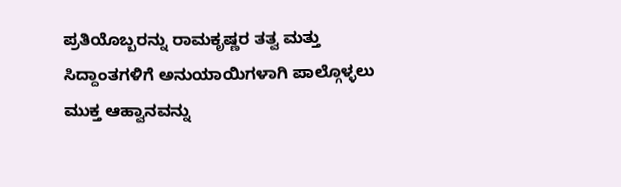ಪ್ರತಿಯೊಬ್ಬರನ್ನು ರಾಮಕೃಷ್ಣರ ತತ್ವ ಮತ್ತು ಸಿದ್ದಾಂತಗಳಿಗೆ ಅನುಯಾಯಿಗಳಾಗಿ ಪಾಲ್ಗೊಳ್ಳಲು ಮುಕ್ತ ಆಹ್ವಾನವನ್ನು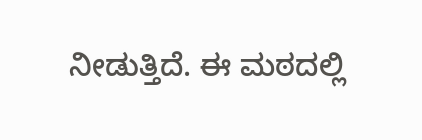ನೀಡುತ್ತಿದೆ. ಈ ಮಠದಲ್ಲಿ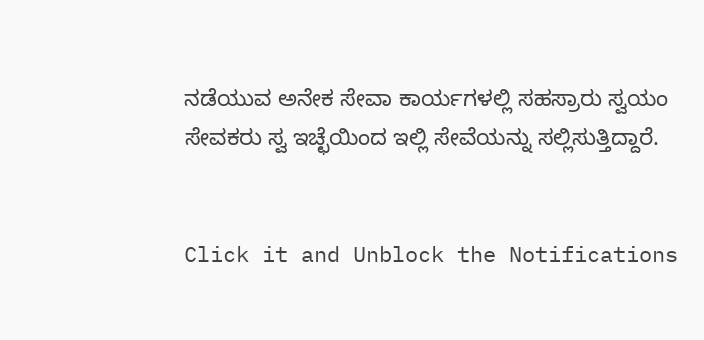ನಡೆಯುವ ಅನೇಕ ಸೇವಾ ಕಾರ್ಯಗಳಲ್ಲಿ ಸಹಸ್ರಾರು ಸ್ವಯಂ ಸೇವಕರು ಸ್ವ ಇಚ್ಛೆಯಿಂದ ಇಲ್ಲಿ ಸೇವೆಯನ್ನು ಸಲ್ಲಿಸುತ್ತಿದ್ದಾರೆ.


Click it and Unblock the Notifications